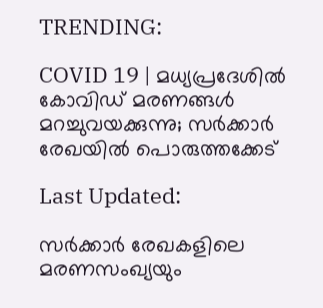TRENDING:

COVID 19 | മധ്യപ്രദേശില്‍ കോവിഡ് മരണങ്ങള്‍ മറച്ചുവയക്കുന്നു; സര്‍ക്കാര്‍ രേഖയില്‍ പൊരുത്തക്കേട്

Last Updated:

സര്‍ക്കാര്‍ രേഖകളിലെ മരണസംഖ്യയും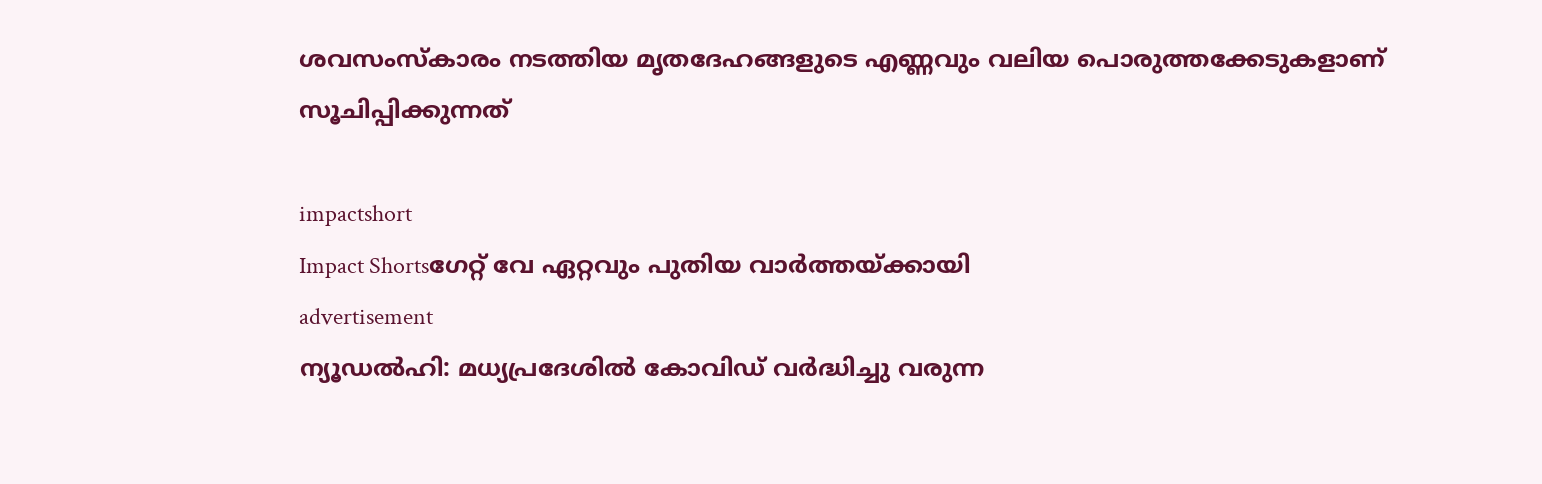ശവസംസ്‌കാരം നടത്തിയ മൃതദേഹങ്ങളുടെ എണ്ണവും വലിയ പൊരുത്തക്കേടുകളാണ് സൂചിപ്പിക്കുന്നത്

impactshort
Impact Shortsഗേറ്റ് വേ ഏറ്റവും പുതിയ വാർത്തയ്ക്കായി
advertisement
ന്യൂഡല്‍ഹി: മധ്യപ്രദേശില്‍ കോവിഡ് വര്‍ദ്ധിച്ചു വരുന്ന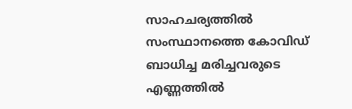സാഹചര്യത്തില്‍ സംസ്ഥാനത്തെ കോവിഡ് ബാധിച്ച മരിച്ചവരുടെ എണ്ണത്തില്‍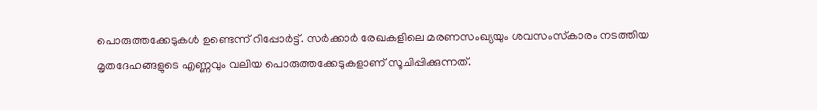പൊരുത്തക്കേടുകള്‍ ഉണ്ടെന്ന് റിപ്പോര്‍ട്ട്. സര്‍ക്കാര്‍ രേഖകളിലെ മരണസംഖ്യയും ശവസംസ്‌കാരം നടത്തിയ മൃതദേഹങ്ങളുടെ എണ്ണവും വലിയ പൊരുത്തക്കേടുകളാണ് സൂചിപ്പിക്കുന്നത്.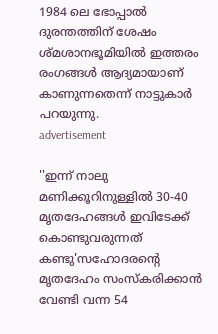1984 ലെ ഭോപ്പാല്‍ ദുരന്തത്തിന് ശേഷം ശ്മശാനഭൂമിയില്‍ ഇത്തരം രംഗങ്ങള്‍ ആദ്യമായാണ് കാണുന്നതെന്ന് നാട്ടുകാര്‍ പറയുന്നു.
advertisement

''ഇന്ന് നാലു മണിക്കൂറിനുള്ളില്‍ 30-40 മൃതദേഹങ്ങള്‍ ഇവിടേക്ക് കൊണ്ടുവരുന്നത് കണ്ടു'സഹോദരന്റെ മൃതദേഹം സംസ്‌കരിക്കാന്‍ വേണ്ടി വന്ന 54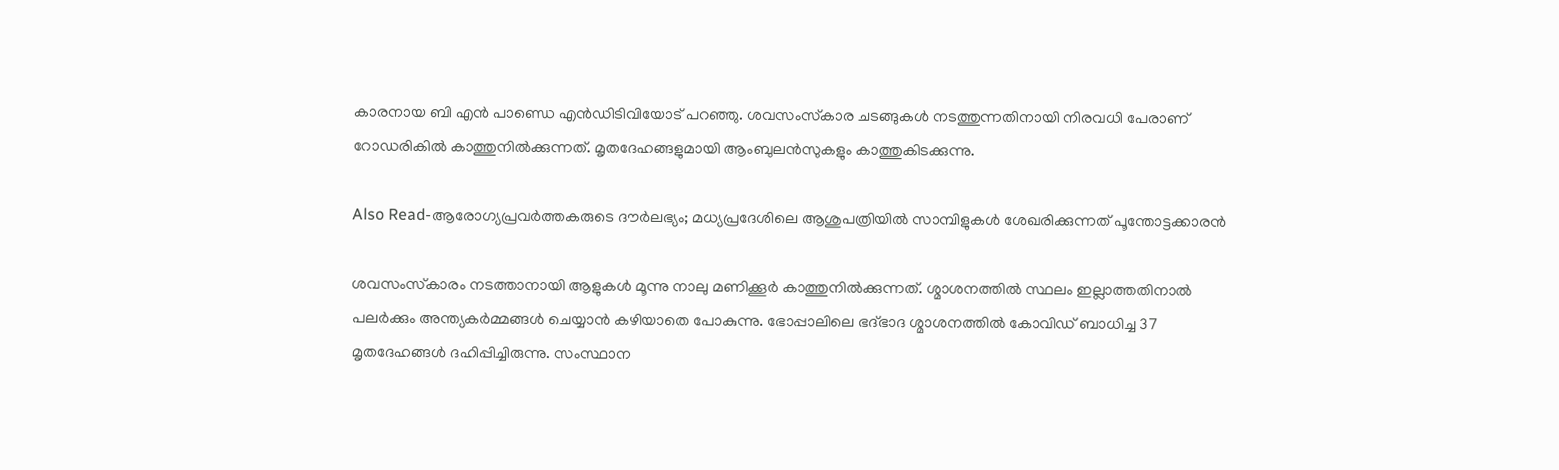കാരനായ ബി എന്‍ പാണ്ഡെ എന്‍ഡിടിവിയോട് പറഞ്ഞു. ശവസംസ്‌കാര ചടങ്ങുകള്‍ നടത്തുന്നതിനായി നിരവധി പേരാണ് റോഡരികില്‍ കാത്തുനില്‍ക്കുന്നത്. മൃതദേഹങ്ങളുമായി ആംബുലന്‍സുകളും കാത്തുകിടക്കുന്നു.

Also Read-ആരോഗ്യപ്രവർത്തകരുടെ ദൗർലഭ്യം; മധ്യപ്രദേശിലെ ആശുപത്രിയില്‍ സാമ്പിളുകൾ ശേഖരിക്കുന്നത് പൂന്തോട്ടക്കാരൻ

ശവസംസ്‌കാരം നടത്താനായി ആളുകള്‍ മൂന്നു നാലു മണിക്കൂര്‍ കാത്തുനില്‍ക്കുന്നത്. ശ്മാശനത്തില്‍ സ്ഥലം ഇല്ലാത്തതിനാല്‍ പലര്‍ക്കും അന്ത്യകര്‍മ്മങ്ങള്‍ ചെയ്യാന്‍ കഴിയാതെ പോകുന്നു. ഭോപ്പാലിലെ ഭദ്ഭാദ ശ്മാശനത്തില്‍ കോവിഡ് ബാധിച്ച 37 മൃതദേഹങ്ങള്‍ ദഹിപ്പിച്ചിരുന്നു. സംസ്ഥാന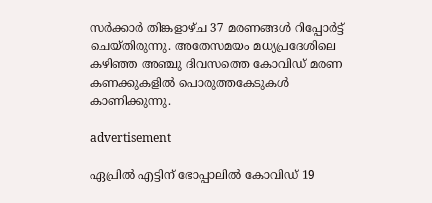സര്‍ക്കാര്‍ തിങ്കളാഴ്ച 37 മരണങ്ങള്‍ റിപ്പോര്‍ട്ട് ചെയ്തിരുന്നു. അതേസമയം മധ്യപ്രദേശിലെ കഴിഞ്ഞ അഞ്ചു ദിവസത്തെ കോവിഡ് മരണ കണക്കുകളില്‍ പൊരുത്തകേടുകള്‍ കാണിക്കുന്നു.

advertisement

ഏപ്രില്‍ എട്ടിന് ഭോപ്പാലില്‍ കോവിഡ് 19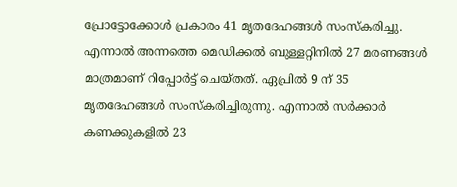പ്രോട്ടോക്കോള്‍ പ്രകാരം 41 മൃതദേഹങ്ങള്‍ സംസ്‌കരിച്ചു. എന്നാല്‍ അന്നത്തെ മെഡിക്കല്‍ ബുള്ളറ്റിനില്‍ 27 മരണങ്ങള്‍ മാത്രമാണ് റിപ്പോര്‍ട്ട് ചെയ്തത്. ഏപ്രില്‍ 9 ന് 35 മൃതദേഹങ്ങള്‍ സംസ്‌കരിച്ചിരുന്നു. എന്നാല്‍ സര്‍ക്കാര്‍ കണക്കുകളില്‍ 23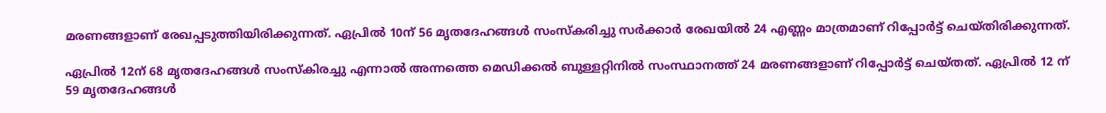മരണങ്ങളാണ് രേഖപ്പടുത്തിയിരിക്കുന്നത്. ഏപ്രില്‍ 10ന് 56 മൃതദേഹങ്ങള്‍ സംസ്‌കരിച്ചു സര്‍ക്കാര്‍ രേഖയില്‍ 24 എണ്ണം മാത്രമാണ് റിപ്പോര്‍ട്ട് ചെയ്തിരിക്കുന്നത്.

ഏപ്രില്‍ 12ന് 68 മൃതദേഹങ്ങള്‍ സംസ്‌കിരച്ചു എന്നാല്‍ അന്നത്തെ മെഡിക്കല്‍ ബുള്ളറ്റിനില്‍ സംസ്ഥാനത്ത് 24 മരണങ്ങളാണ് റിപ്പോര്‍ട്ട് ചെയ്തത്. ഏപ്രില്‍ 12 ന് 59 മൃതദേഹങ്ങള്‍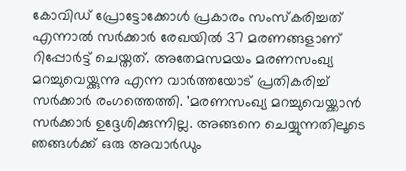കോവിഡ് പ്രോട്ടോക്കോള്‍ പ്രകാരം സംസ്‌കരിച്ചത് എന്നാല്‍ സര്‍ക്കാര്‍ രേഖയില്‍ 37 മരണങ്ങളാണ് റിപ്പോര്‍ട്ട് ചെയ്തത്. അതേമസമയം മരണസംഖ്യ മറച്ചുവെയ്ക്കുന്നു എന്ന വാര്‍ത്തയോട് പ്രതികരിച്ച് സര്‍ക്കാര്‍ രംഗത്തെത്തി. 'മരണസംഖ്യ മറച്ചുവെയ്ക്കാന്‍ സര്‍ക്കാര്‍ ഉദ്ദേശിക്കുന്നില്ല. അങ്ങനെ ചെയ്യുന്നതിലൂടെ ഞങ്ങള്‍ക്ക് ഒരു അവാര്‍ഡും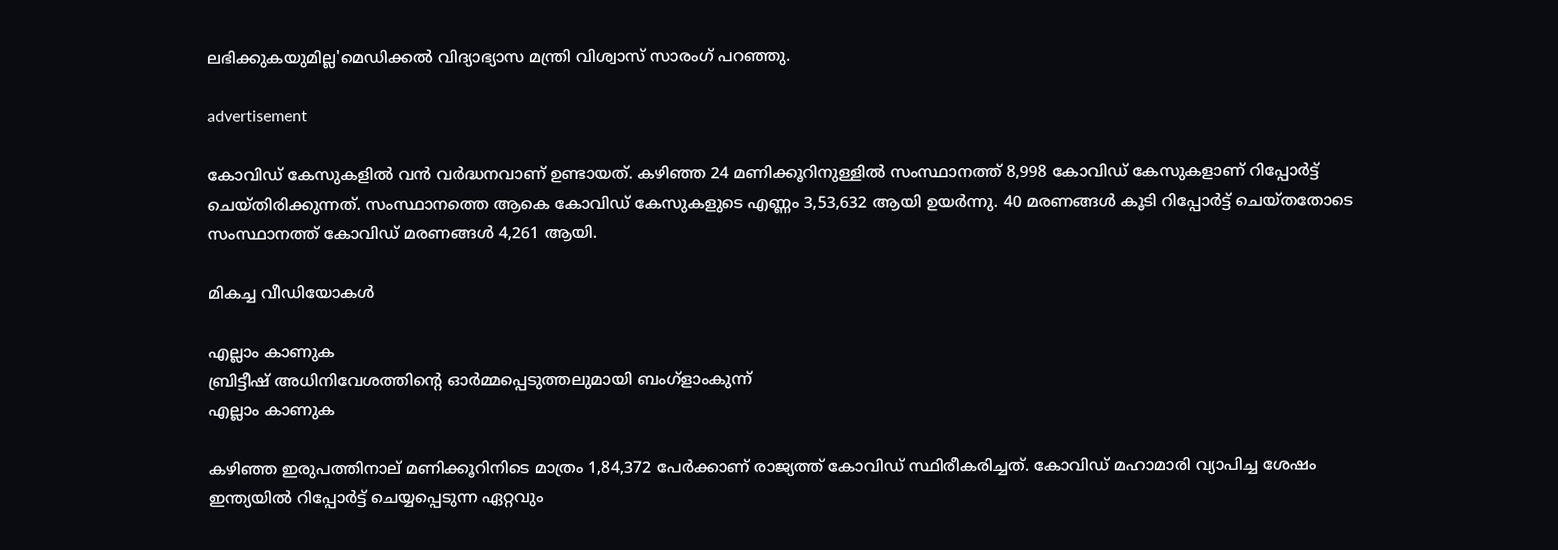ലഭിക്കുകയുമില്ല'മെഡിക്കല്‍ വിദ്യാഭ്യാസ മന്ത്രി വിശ്വാസ് സാരംഗ് പറഞ്ഞു.

advertisement

കോവിഡ് കേസുകളില്‍ വന്‍ വര്‍ദ്ധനവാണ് ഉണ്ടായത്. കഴിഞ്ഞ 24 മണിക്കൂറിനുള്ളില്‍ സംസ്ഥാനത്ത് 8,998 കോവിഡ് കേസുകളാണ് റിപ്പോര്‍ട്ട് ചെയ്തിരിക്കുന്നത്. സംസ്ഥാനത്തെ ആകെ കോവിഡ് കേസുകളുടെ എണ്ണം 3,53,632 ആയി ഉയര്‍ന്നു. 40 മരണങ്ങള്‍ കൂടി റിപ്പോര്‍ട്ട് ചെയ്തതോടെ സംസ്ഥാനത്ത് കോവിഡ് മരണങ്ങള്‍ 4,261 ആയി.

മികച്ച വീഡിയോകൾ

എല്ലാം കാണുക
ബ്രിട്ടീഷ് അധിനിവേശത്തിൻ്റെ ഓർമ്മപ്പെടുത്തലുമായി ബംഗ്ളാംകുന്ന്
എല്ലാം കാണുക

കഴിഞ്ഞ ഇരുപത്തിനാല് മണിക്കൂറിനിടെ മാത്രം 1,84,372 പേര്‍ക്കാണ് രാജ്യത്ത് കോവിഡ് സ്ഥിരീകരിച്ചത്. കോവിഡ് മഹാമാരി വ്യാപിച്ച ശേഷം ഇന്ത്യയില്‍ റിപ്പോര്‍ട്ട് ചെയ്യപ്പെടുന്ന ഏറ്റവും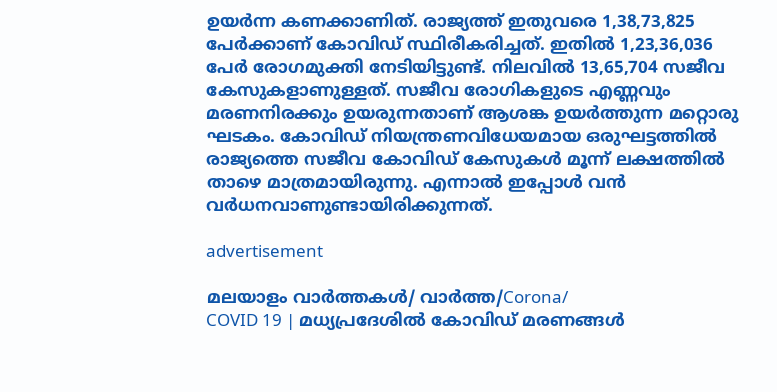ഉയര്‍ന്ന കണക്കാണിത്. രാജ്യത്ത് ഇതുവരെ 1,38,73,825 പേര്‍ക്കാണ് കോവിഡ് സ്ഥിരീകരിച്ചത്. ഇതില്‍ 1,23,36,036 പേര്‍ രോഗമുക്തി നേടിയിട്ടുണ്ട്. നിലവില്‍ 13,65,704 സജീവ കേസുകളാണുള്ളത്. സജീവ രോഗികളുടെ എണ്ണവും മരണനിരക്കും ഉയരുന്നതാണ് ആശങ്ക ഉയര്‍ത്തുന്ന മറ്റൊരു ഘടകം. കോവിഡ് നിയന്ത്രണവിധേയമായ ഒരുഘട്ടത്തില്‍ രാജ്യത്തെ സജീവ കോവിഡ് കേസുകള്‍ മൂന്ന് ലക്ഷത്തില്‍ താഴെ മാത്രമായിരുന്നു. എന്നാല്‍ ഇപ്പോള്‍ വന്‍ വര്‍ധനവാണുണ്ടായിരിക്കുന്നത്.

advertisement

മലയാളം വാർത്തകൾ/ വാർത്ത/Corona/
COVID 19 | മധ്യപ്രദേശില്‍ കോവിഡ് മരണങ്ങള്‍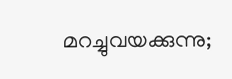മറച്ചുവയക്കുന്നു;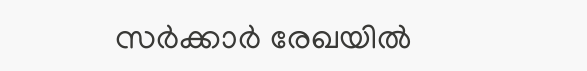സര്‍ക്കാര്‍ രേഖയില്‍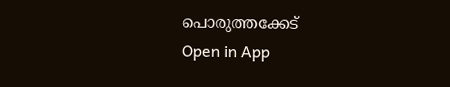പൊരുത്തക്കേട്
Open in App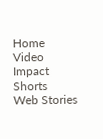Home
Video
Impact Shorts
Web Stories